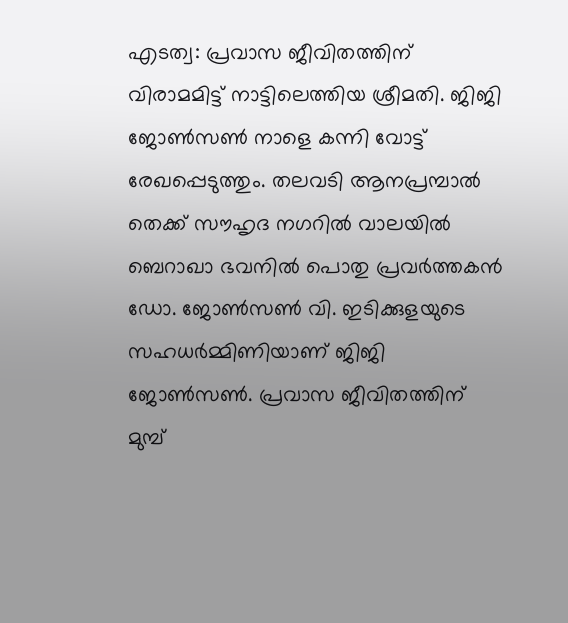എടത്വ: പ്രവാസ ജീവിതത്തിന് വിരാമമിട്ട് നാട്ടിലെത്തിയ ശ്രീമതി. ജിജി ജോൺസൺ നാളെ കന്നി വോട്ട് രേഖപ്പെടുത്തും. തലവടി ആനപ്രമ്പാൽ തെക്ക് സൗഹൃദ നഗറിൽ വാലയിൽ ബെറാഖാ ഭവനിൽ പൊതു പ്രവർത്തകൻ ഡോ. ജോൺസൺ വി. ഇടിക്കുളയുടെ സഹധർമ്മിണിയാണ് ജിജി ജോൺസൺ. പ്രവാസ ജീവിതത്തിന് മുമ്പ്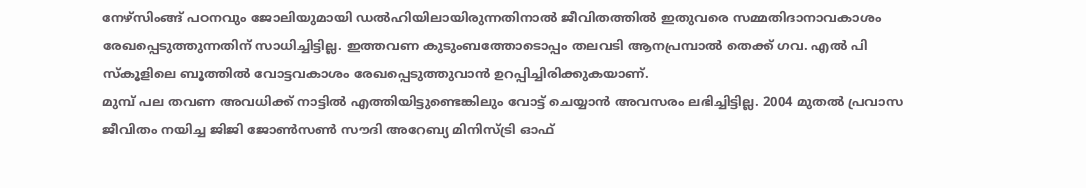നേഴ്സിംങ്ങ് പഠനവും ജോലിയുമായി ഡൽഹിയിലായിരുന്നതിനാൽ ജീവിതത്തിൽ ഇതുവരെ സമ്മതിദാനാവകാശം രേഖപ്പെടുത്തുന്നതിന് സാധിച്ചിട്ടില്ല. ഇത്തവണ കുടുംബത്തോടൊപ്പം തലവടി ആനപ്രമ്പാൽ തെക്ക് ഗവ. എൽ പി സ്കൂളിലെ ബൂത്തിൽ വോട്ടവകാശം രേഖപ്പെടുത്തുവാൻ ഉറപ്പിച്ചിരിക്കുകയാണ്.
മുമ്പ് പല തവണ അവധിക്ക് നാട്ടിൽ എത്തിയിട്ടുണ്ടെങ്കിലും വോട്ട് ചെയ്യാൻ അവസരം ലഭിച്ചിട്ടില്ല. 2004 മുതൽ പ്രവാസ ജീവിതം നയിച്ച ജിജി ജോൺസൺ സൗദി അറേബ്യ മിനിസ്ട്രി ഓഫ്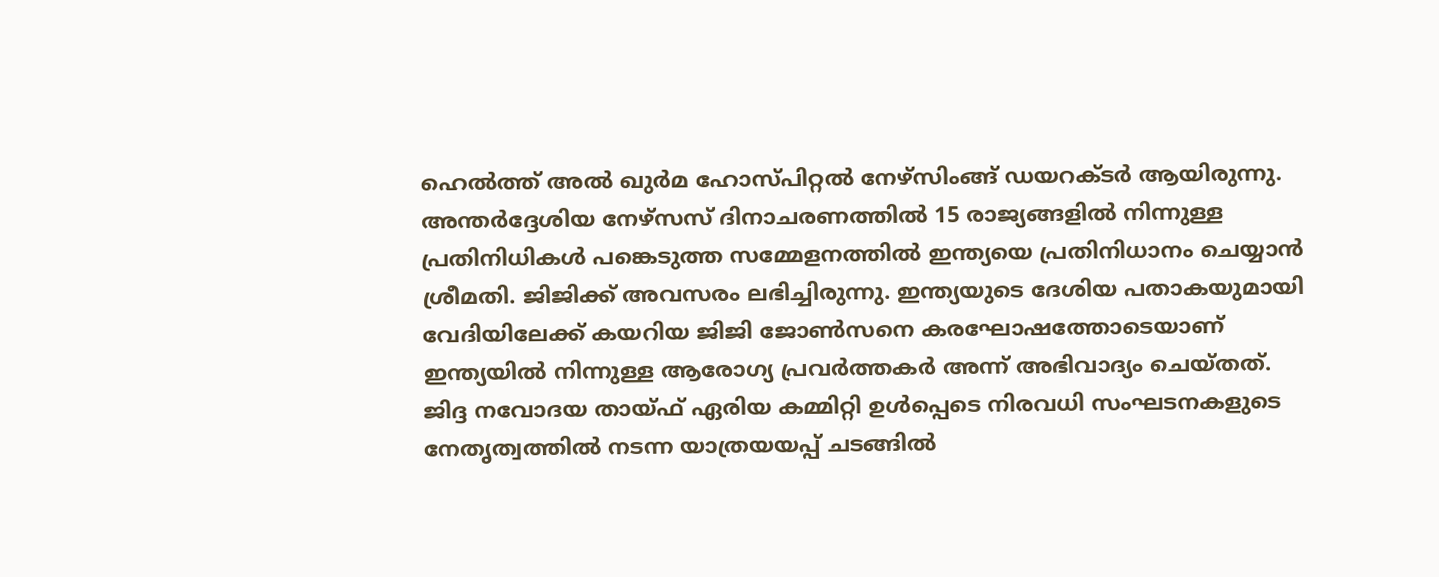ഹെൽത്ത് അൽ ഖുർമ ഹോസ്പിറ്റൽ നേഴ്സിംങ്ങ് ഡയറക്ടർ ആയിരുന്നു. അന്തർദ്ദേശിയ നേഴ്സസ് ദിനാചരണത്തിൽ 15 രാജ്യങ്ങളിൽ നിന്നുള്ള പ്രതിനിധികൾ പങ്കെടുത്ത സമ്മേളനത്തിൽ ഇന്ത്യയെ പ്രതിനിധാനം ചെയ്യാൻ ശ്രീമതി. ജിജിക്ക് അവസരം ലഭിച്ചിരുന്നു. ഇന്ത്യയുടെ ദേശിയ പതാകയുമായി വേദിയിലേക്ക് കയറിയ ജിജി ജോൺസനെ കരഘോഷത്തോടെയാണ് ഇന്ത്യയിൽ നിന്നുള്ള ആരോഗ്യ പ്രവർത്തകർ അന്ന് അഭിവാദ്യം ചെയ്തത്.
ജിദ്ദ നവോദയ തായ്ഫ് ഏരിയ കമ്മിറ്റി ഉൾപ്പെടെ നിരവധി സംഘടനകളുടെ നേതൃത്വത്തിൽ നടന്ന യാത്രയയപ്പ് ചടങ്ങിൽ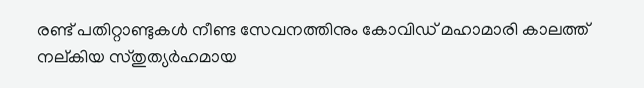രണ്ട് പതിറ്റാണ്ടുകൾ നീണ്ട സേവനത്തിനും കോവിഡ് മഹാമാരി കാലത്ത് നല്കിയ സ്തുത്യർഹമായ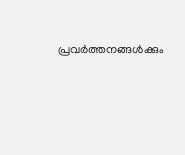പ്രവർത്തനങ്ങൾക്കും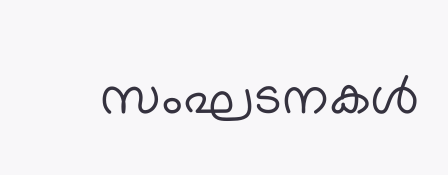സംഘടനകൾ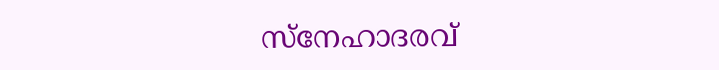സ്നേഹാദരവ്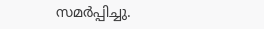സമർപ്പിച്ചു.